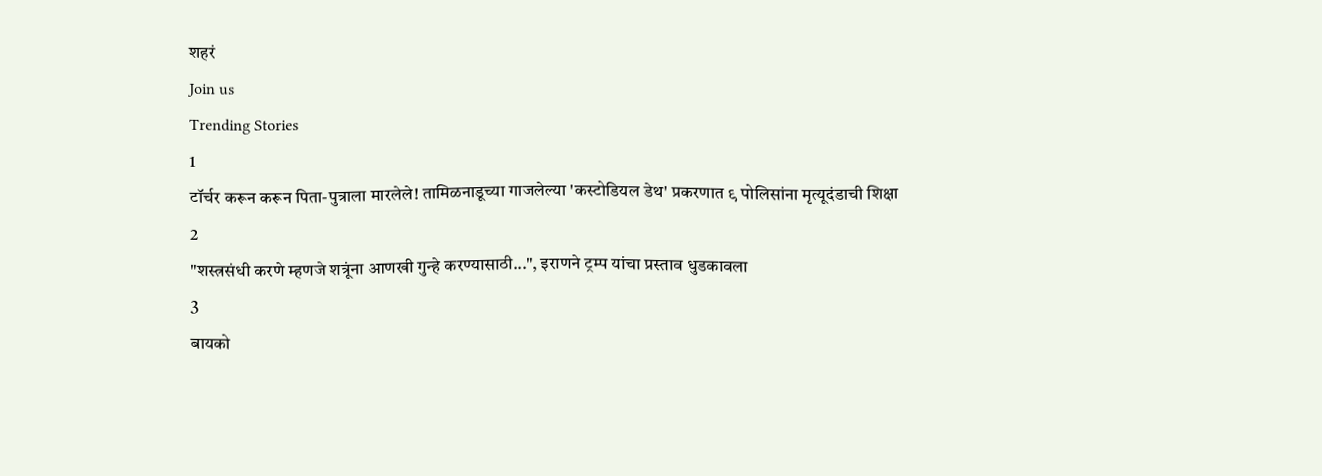शहरं
Join us
Trending Stories
1
टॉर्चर करून करून पिता-पुत्राला मारलेले! तामिळनाडूच्या गाजलेल्या 'कस्टोडियल डेथ' प्रकरणात ९ पोलिसांना मृत्यूदंडाची शिक्षा
2
"शस्त्रसंधी करणे म्हणजे शत्रूंना आणखी गुन्हे करण्यासाठी...", इराणने ट्रम्प यांचा प्रस्ताव धुडकावला
3
बायको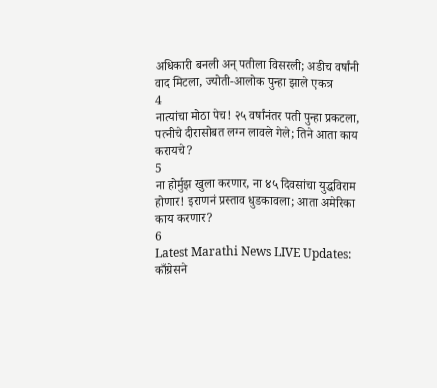अधिकारी बनली अन् पतीला विसरली; अडीच वर्षांनी वाद मिटला, ज्योती-आलोक पुन्हा झाले एकत्र
4
नात्यांचा मोठा पेच! २५ वर्षांनंतर पती पुन्हा प्रकटला, पत्नीचे दीरासोबत लग्न लावले गेले; तिने आता काय करायचे?
5
ना होर्मुझ खुला करणार, ना ४५ दिवसांचा युद्धविराम होणार! इराणनं प्रस्ताव धुडकावला; आता अमेरिका काय करणार?
6
Latest Marathi News LIVE Updates: काँग्रेसने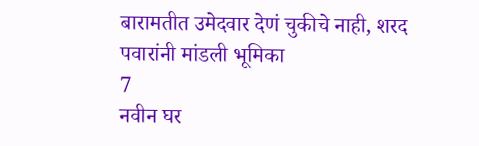बारामतीत उमेदवार देणं चुकीचे नाही, शरद पवारांनी मांडली भूमिका
7
नवीन घर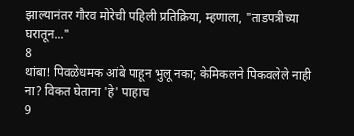झाल्यानंतर गौरव मोरेची पहिली प्रतिक्रिया, म्हणाला, "ताडपत्रीच्या घरातून..."
8
थांबा! पिवळेधमक आंबे पाहून भुलू नका; केमिकलने पिकवलेले नाही ना? विकत घेताना 'हे' पाहाच
9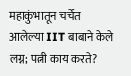महाकुंभातून चर्चेत आलेल्या IIT बाबाने केले लग्न; पत्नी काय करते?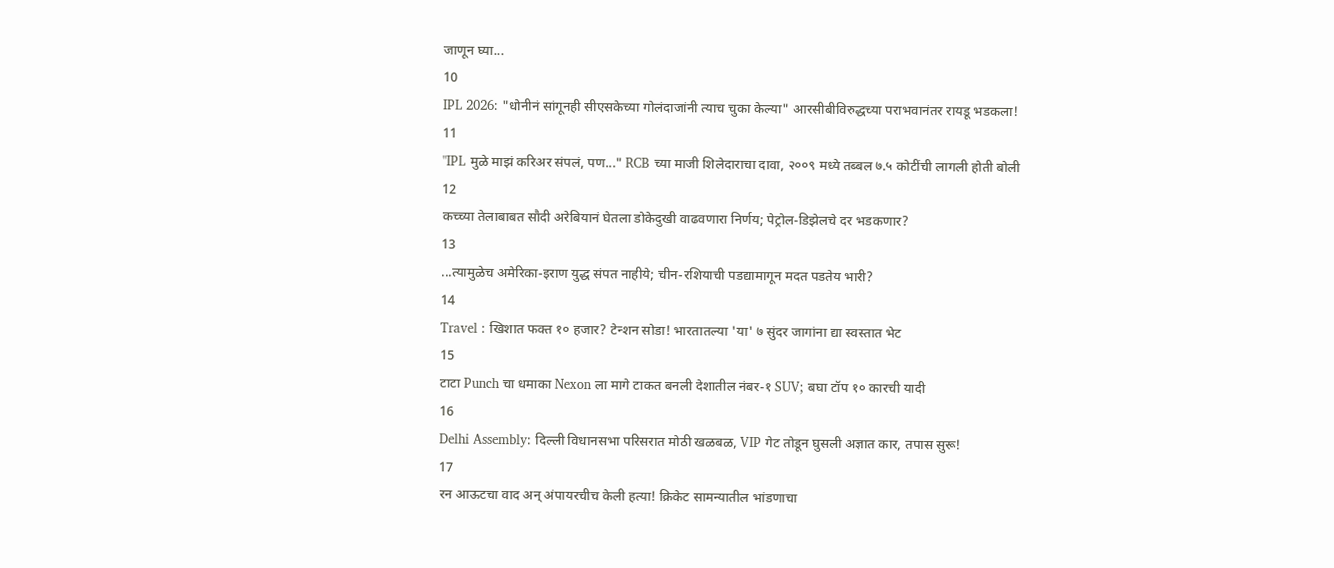जाणून घ्या...
10
IPL 2026: "धोनीनं सांगूनही सीएसकेच्या गोलंदाजांनी त्याच चुका केल्या" आरसीबीविरुद्धच्या पराभवानंतर रायडू भडकला!
11
"IPL मुळे माझं करिअर संपलं, पण..." RCB च्या माजी शिलेदाराचा दावा, २००९ मध्ये तब्बल ७.५ कोटींची लागली होती बोली
12
कच्च्या तेलाबाबत सौदी अरेबियानं घेतला डोकेदुखी वाढवणारा निर्णय; पेट्रोल-डिझेलचे दर भडकणार?
13
...त्यामुळेच अमेरिका-इराण युद्ध संपत नाहीये; चीन-रशियाची पडद्यामागून मदत पडतेय भारी?
14
Travel : खिशात फक्त १० हजार? टेन्शन सोडा! भारतातल्या 'या' ७ सुंदर जागांना द्या स्वस्तात भेट
15
टाटा Punch चा धमाका Nexon ला मागे टाकत बनली देशातील नंबर-१ SUV; बघा टॉप १० कारची यादी
16
Delhi Assembly: दिल्ली विधानसभा परिसरात मोठी खळबळ, VIP गेट तोडून घुसली अज्ञात कार, तपास सुरू!
17
रन आऊटचा वाद अन् अंपायरचीच केली हत्या! क्रिकेट सामन्यातील भांडणाचा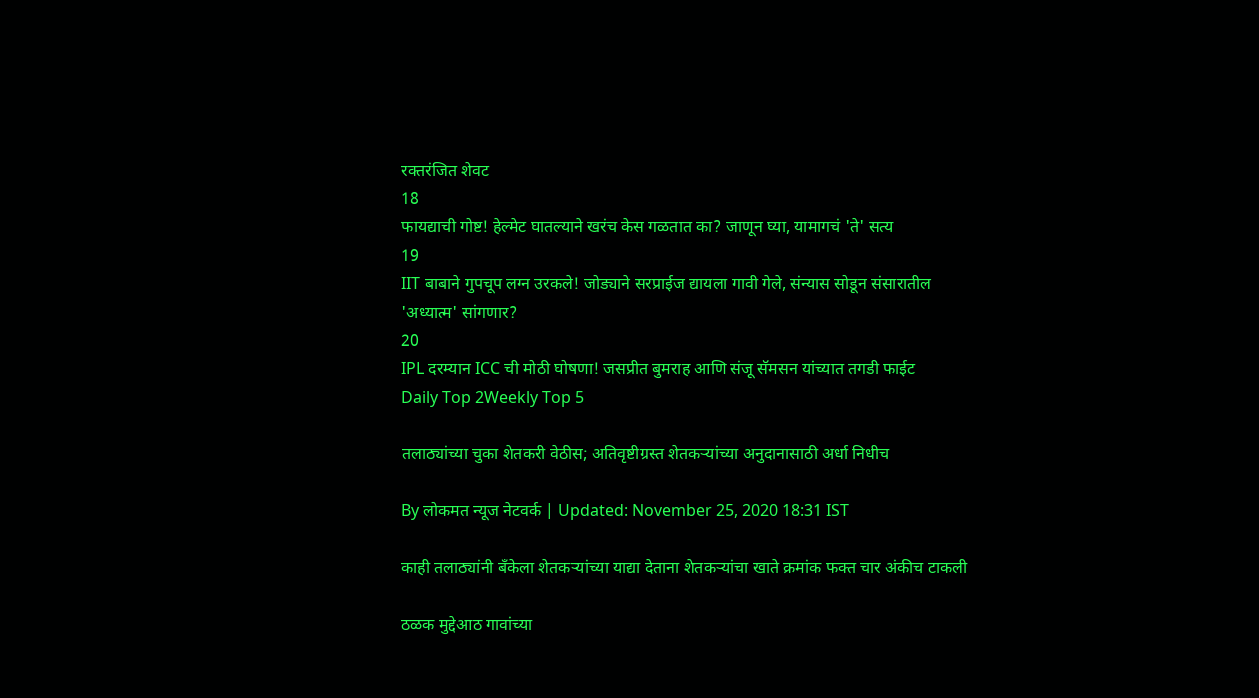रक्तरंजित शेवट
18
फायद्याची गोष्ट! हेल्मेट घातल्याने खरंच केस गळतात का? जाणून घ्या, यामागचं 'ते' सत्य
19
IIT बाबाने गुपचूप लग्न उरकले! जोड्याने सरप्राईज द्यायला गावी गेले, संन्यास सोडून संसारातील 'अध्यात्म' सांगणार?
20
IPL दरम्यान ICC ची मोठी घोषणा! जसप्रीत बुमराह आणि संजू सॅमसन यांच्यात तगडी फाईट
Daily Top 2Weekly Top 5

तलाठ्यांच्या चुका शेतकरी वेठीस; अतिवृष्टीग्रस्त शेतकऱ्यांच्या अनुदानासाठी अर्धा निधीच

By लोकमत न्यूज नेटवर्क | Updated: November 25, 2020 18:31 IST

काही तलाठ्यांनी बँकेला शेतकऱ्यांच्या याद्या देताना शेतकऱ्यांचा खाते क्रमांक फक्त चार अंकीच टाकली

ठळक मुद्देआठ गावांच्या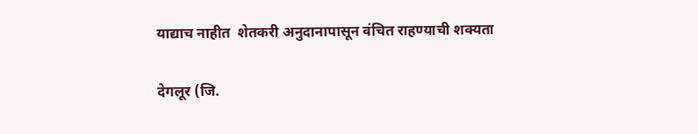याद्याच नाहीत  शेतकरी अनुदानापासून वंचित राहण्याची शक्यता

देगलूर (जि.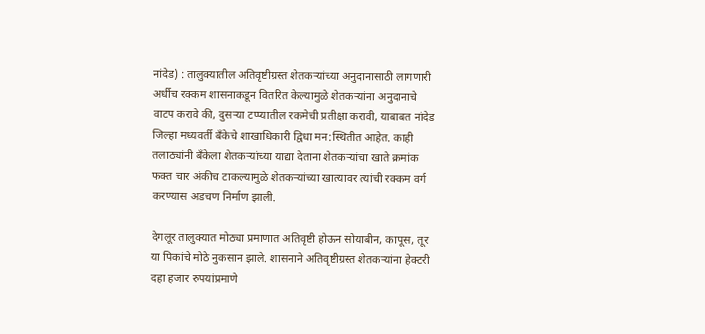नांदेड) : तालुक्यातील अतिवृष्टीग्रस्त शेतकऱ्यांच्या अनुदानासाठी लागणारी अर्धीच रक्कम शासनाकडून वितरित केल्यामुळे शेतकऱ्यांना अनुदानाचे वाटप करावे की, दुसऱ्या टप्प्यातील रकमेची प्रतीक्षा करावी, याबाबत नांदेड जिल्हा मध्यवर्ती बँकेचे शाखाधिकारी द्विधा मन:स्थितीत आहेत. काही तलाठ्यांनी बँकेला शेतकऱ्यांच्या याद्या देताना शेतकऱ्यांचा खाते क्रमांक फक्त चार अंकीच टाकल्यामुळे शेतकऱ्यांच्या खात्यावर त्यांची रक्कम वर्ग करण्यास अडचण निर्माण झाली.

देगलूर तालुक्यात मोठ्या प्रमाणात अतिवृष्टी होऊन सोयाबीन, कापूस, तूर या पिकांचे मोठे नुकसान झाले. शासनाने अतिवृष्टीग्रस्त शेतकऱ्यांना हेक्टरी दहा हजार रुपयांप्रमाणे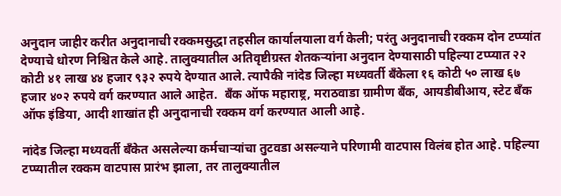अनुदान जाहीर करीत अनुदानाची रक्कमसुद्धा तहसील कार्यालयाला वर्ग केली; परंतु अनुदानाची रक्कम दोन टप्प्यांत देण्याचे धोरण निश्चित केले आहे. तालुक्यातील अतिवृष्टीग्रस्त शेतकऱ्यांना अनुदान देण्यासाठी पहिल्या टप्प्यात २२ कोटी ४१ लाख ४४ हजार ९३२ रुपये देण्यात आले. त्यापैकी नांदेड जिल्हा मध्यवर्ती बँकेला १६ कोटी ५० लाख ६७ हजार ४०२ रुपये वर्ग करण्यात आले आहेत.  बँक ऑफ महाराष्ट्र, मराठवाडा ग्रामीण बँक, आयडीबीआय, स्टेट बँक ऑफ इंडिया, आदी शाखांत ही अनुदानाची रक्कम वर्ग करण्यात आली आहे.

नांदेड जिल्हा मध्यवर्ती बँकेत असलेल्या कर्मचाऱ्यांचा तुटवडा असल्याने परिणामी वाटपास विलंब होत आहे. पहिल्या टप्प्यातील रक्कम वाटपास प्रारंभ झाला, तर तालुक्यातील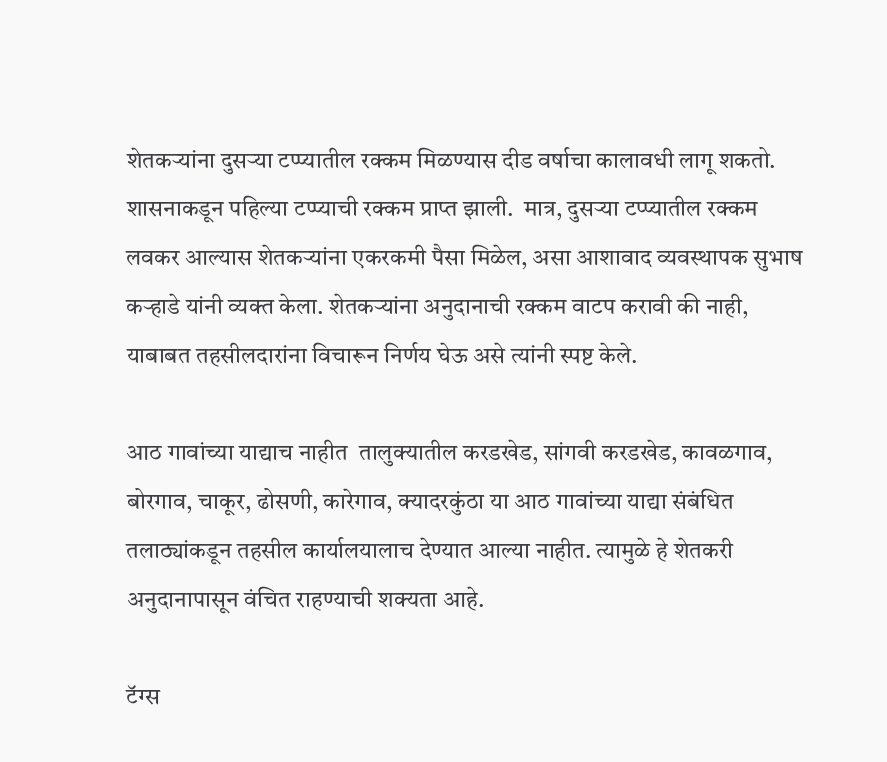शेतकऱ्यांना दुसऱ्या टप्प्यातील रक्कम मिळण्यास दीड वर्षाचा कालावधी लागू शकतो. शासनाकडून पहिल्या टप्प्याची रक्कम प्राप्त झाली.  मात्र, दुसऱ्या टप्प्यातील रक्कम लवकर आल्यास शेतकऱ्यांना एकरकमी पैसा मिळेल, असा आशावाद व्यवस्थापक सुभाष कऱ्हाडे यांनी व्यक्त केला. शेतकऱ्यांना अनुदानाची रक्कम वाटप करावी की नाही, याबाबत तहसीलदारांना विचारून निर्णय घेऊ असे त्यांनी स्पष्ट केले.

आठ गावांच्या याद्याच नाहीत  तालुक्यातील करडखेड, सांगवी करडखेड, कावळगाव, बोरगाव, चाकूर, ढोसणी, कारेगाव, क्यादरकुंठा या आठ गावांच्या याद्या संबंधित तलाठ्यांकडून तहसील कार्यालयालाच देण्यात आल्या नाहीत. त्यामुळे हे शेतकरी अनुदानापासून वंचित राहण्याची शक्यता आहे.

टॅग्स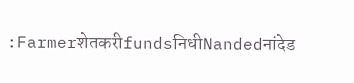:FarmerशेतकरीfundsनिधीNandedनांदेड